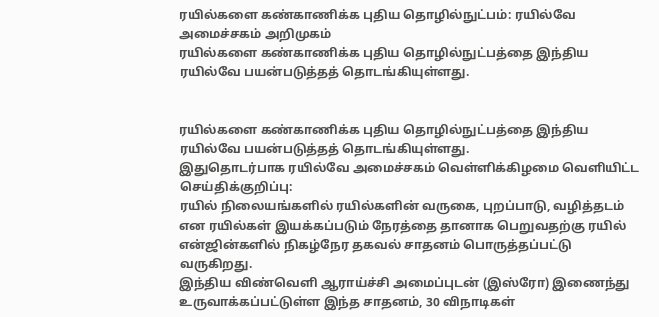ரயில்களை கண்காணிக்க புதிய தொழில்நுட்பம்: ரயில்வே அமைச்சகம் அறிமுகம்
ரயில்களை கண்காணிக்க புதிய தொழில்நுட்பத்தை இந்திய ரயில்வே பயன்படுத்தத் தொடங்கியுள்ளது.


ரயில்களை கண்காணிக்க புதிய தொழில்நுட்பத்தை இந்திய ரயில்வே பயன்படுத்தத் தொடங்கியுள்ளது.
இதுதொடர்பாக ரயில்வே அமைச்சகம் வெள்ளிக்கிழமை வெளியிட்ட செய்திக்குறிப்பு:
ரயில் நிலையங்களில் ரயில்களின் வருகை, புறப்பாடு, வழித்தடம் என ரயில்கள் இயக்கப்படும் நேரத்தை தானாக பெறுவதற்கு ரயில் என்ஜின்களில் நிகழ்நேர தகவல் சாதனம் பொருத்தப்பட்டு வருகிறது.
இந்திய விண்வெளி ஆராய்ச்சி அமைப்புடன் (இஸ்ரோ) இணைந்து உருவாக்கப்பட்டுள்ள இந்த சாதனம், 30 விநாடிகள்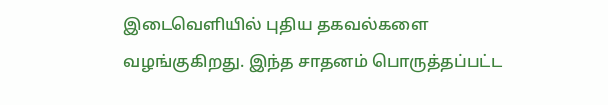இடைவெளியில் புதிய தகவல்களை வழங்குகிறது. இந்த சாதனம் பொருத்தப்பட்ட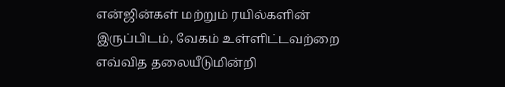என்ஜின்கள் மற்றும் ரயில்களின் இருப்பிடம், வேகம் உள்ளிட்டவற்றை எவ்வித தலையீடுமின்றி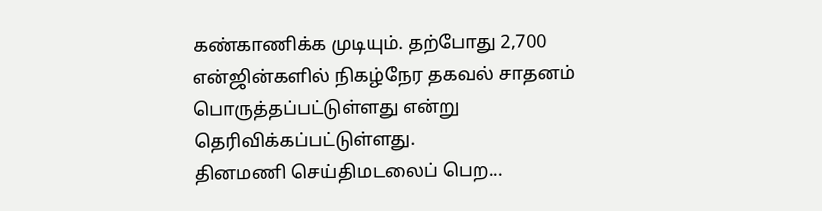கண்காணிக்க முடியும். தற்போது 2,700 என்ஜின்களில் நிகழ்நேர தகவல் சாதனம் பொருத்தப்பட்டுள்ளது என்று தெரிவிக்கப்பட்டுள்ளது.
தினமணி செய்திமடலைப் பெற...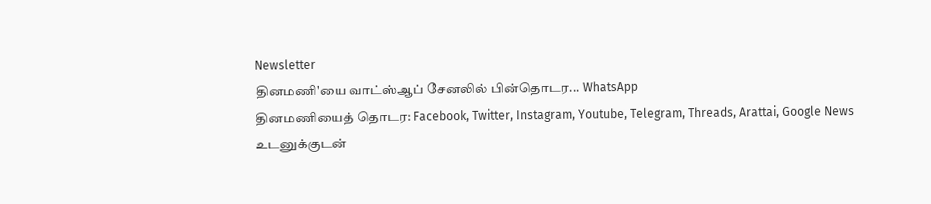Newsletter
தினமணி'யை வாட்ஸ்ஆப் சேனலில் பின்தொடர... WhatsApp
தினமணியைத் தொடர: Facebook, Twitter, Instagram, Youtube, Telegram, Threads, Arattai, Google News
உடனுக்குடன்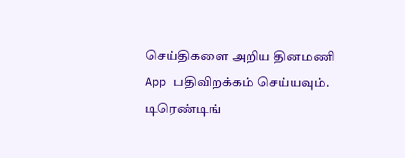செய்திகளை அறிய தினமணி App பதிவிறக்கம் செய்யவும்.
டிரெண்டிங்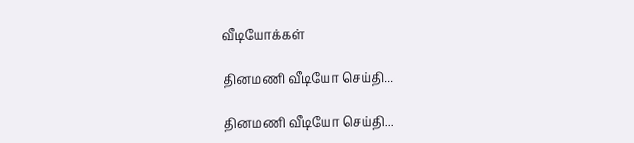வீடியோக்கள்

தினமணி வீடியோ செய்தி...

தினமணி வீடியோ செய்தி...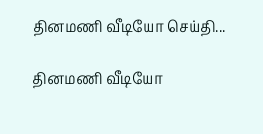தினமணி வீடியோ செய்தி...

தினமணி வீடியோ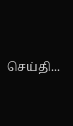செய்தி...